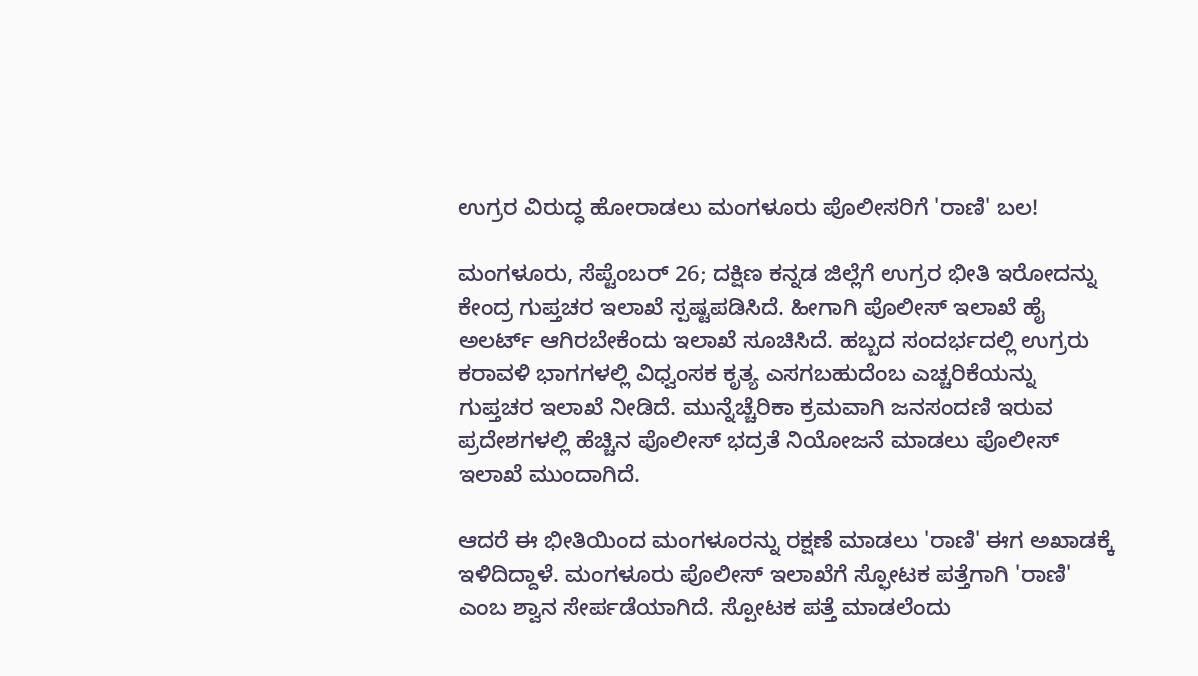ಉಗ್ರರ ವಿರುದ್ಧ ಹೋರಾಡಲು ಮಂಗಳೂರು ಪೊಲೀಸರಿಗೆ 'ರಾಣಿ' ಬಲ!

ಮಂಗಳೂರು, ಸೆಪ್ಟೆಂಬರ್ 26; ದಕ್ಷಿಣ ಕನ್ನಡ ಜಿಲ್ಲೆಗೆ ಉಗ್ರರ ಭೀತಿ ಇರೋದನ್ನು ಕೇಂದ್ರ ಗುಪ್ತಚರ ಇಲಾಖೆ ಸ್ಪಷ್ಟಪಡಿಸಿದೆ. ಹೀಗಾಗಿ ಪೊಲೀಸ್ ಇಲಾಖೆ ಹೈ ಅಲರ್ಟ್ ಆಗಿರಬೇಕೆಂದು ಇಲಾಖೆ ಸೂಚಿಸಿದೆ. ಹಬ್ಬದ ಸಂದರ್ಭದಲ್ಲಿ ಉಗ್ರರು ಕರಾವಳಿ ಭಾಗಗಳಲ್ಲಿ ವಿಧ್ವಂಸಕ ಕೃತ್ಯ ಎಸಗಬಹುದೆಂಬ ಎಚ್ಚರಿಕೆಯನ್ನು ಗುಪ್ತಚರ ಇಲಾಖೆ ನೀಡಿದೆ. ಮುನ್ನೆಚ್ಚೆರಿಕಾ ಕ್ರಮವಾಗಿ ಜನಸಂದಣಿ ಇರುವ ಪ್ರದೇಶಗಳಲ್ಲಿ ಹೆಚ್ಚಿನ ಪೊಲೀಸ್ ಭದ್ರತೆ ನಿಯೋಜನೆ ಮಾಡಲು ಪೊಲೀಸ್ ಇಲಾಖೆ ಮುಂದಾಗಿದೆ.

ಆದರೆ ಈ ಭೀತಿಯಿಂದ ಮಂಗಳೂರನ್ನು ರಕ್ಷಣೆ ಮಾಡಲು 'ರಾಣಿ' ಈಗ ಅಖಾಡಕ್ಕೆ ಇಳಿದಿದ್ದಾಳೆ. ಮಂಗಳೂರು ಪೊಲೀಸ್ ಇಲಾಖೆಗೆ ಸ್ಫೋಟಕ ಪತ್ತೆಗಾಗಿ 'ರಾಣಿ' ಎಂಬ ಶ್ವಾನ ಸೇರ್ಪಡೆಯಾಗಿದೆ. ಸ್ಪೋಟಕ ಪತ್ತೆ ಮಾಡಲೆಂದು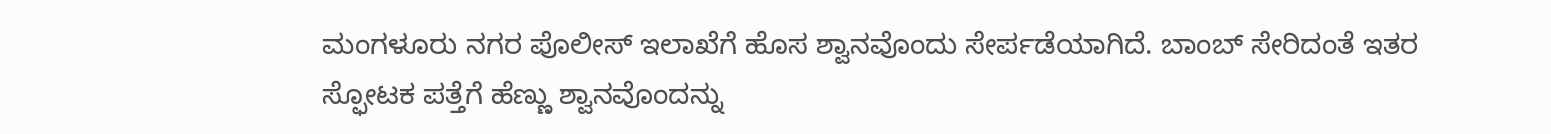ಮಂಗಳೂರು ನಗರ ಪೊಲೀಸ್ ಇಲಾಖೆಗೆ ಹೊಸ ಶ್ವಾನವೊಂದು ಸೇರ್ಪಡೆಯಾಗಿದೆ. ಬಾಂಬ್‌ ಸೇರಿದಂತೆ ಇತರ ಸ್ಫೋಟಕ ಪತ್ತೆಗೆ ಹೆಣ್ಣು ಶ್ವಾನವೊಂದನ್ನು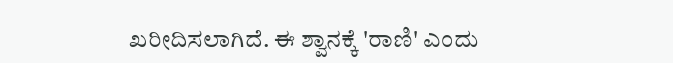ಖರೀದಿಸಲಾಗಿದೆ. ಈ ಶ್ವಾನಕ್ಕೆ 'ರಾಣಿ' ಎಂದು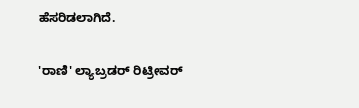ಹೆಸರಿಡಲಾಗಿದೆ‌.

'ರಾಣಿ' ಲ್ಯಾಬ್ರಡರ್ ರಿಟ್ರೀವರ್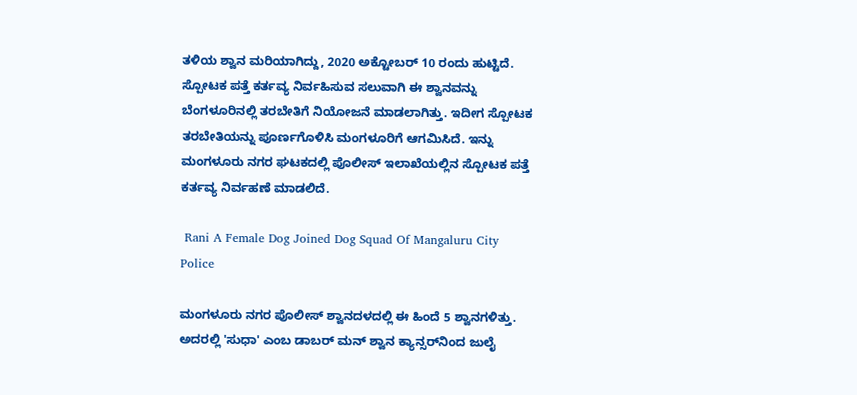ತಳಿಯ ಶ್ವಾನ ಮರಿಯಾಗಿದ್ದು, 2020 ಅಕ್ಟೋಬರ್ 10 ರಂದು ಹುಟ್ಟಿದೆ. ಸ್ಪೋಟಕ ಪತ್ತೆ ಕರ್ತವ್ಯ ನಿರ್ವಹಿಸುವ ಸಲುವಾಗಿ ಈ ಶ್ವಾನವನ್ನು ಬೆಂಗಳೂರಿನಲ್ಲಿ ತರಬೇತಿಗೆ ನಿಯೋಜನೆ ಮಾಡಲಾಗಿತ್ತು. ಇದೀಗ ಸ್ಪೋಟಕ ತರಬೇತಿಯನ್ನು ಪೂರ್ಣಗೊಳಿಸಿ ಮಂಗಳೂರಿಗೆ ಆಗಮಿಸಿದೆ. ಇನ್ನು ಮಂಗಳೂರು ನಗರ ಘಟಕದಲ್ಲಿ ಪೊಲೀಸ್ ಇಲಾಖೆಯಲ್ಲಿನ ಸ್ಪೋಟಕ ಪತ್ತೆ ಕರ್ತವ್ಯ ನಿರ್ವಹಣೆ ಮಾಡಲಿದೆ.

 Rani A Female Dog Joined Dog Squad Of Mangaluru City Police

ಮಂಗಳೂರು ನಗರ ಪೊಲೀಸ್‌ ಶ್ವಾನದಳದಲ್ಲಿ ಈ ಹಿಂದೆ 5 ಶ್ವಾನಗಳಿತ್ತು. ಅದರಲ್ಲಿ 'ಸುಧಾ' ಎಂಬ ಡಾಬರ್ ಮನ್ ಶ್ವಾನ ಕ್ಯಾನ್ಸರ್‌ನಿಂದ ಜುಲೈ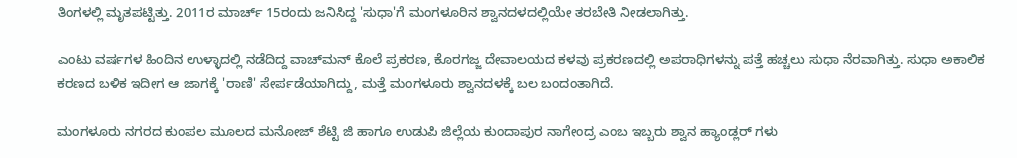ತಿಂಗಳಲ್ಲಿ ಮೃತಪಟ್ಟಿತ್ತು. 2011ರ ಮಾರ್ಚ್ 15ರಂದು ಜನಿಸಿದ್ದ 'ಸುಧಾ'ಗೆ ಮಂಗಳೂರಿನ ಶ್ವಾನದಳದಲ್ಲಿಯೇ ತರಬೇತಿ ನೀಡಲಾಗಿತ್ತು.

ಎಂಟು ವರ್ಷಗಳ ಹಿಂದಿನ ಉಳ್ಳಾದಲ್ಲಿ ನಡೆದಿದ್ದ ವಾಚ್‌ಮನ್ ಕೊಲೆ ಪ್ರಕರಣ, ಕೊರಗಜ್ಜ ದೇವಾಲಯದ ಕಳವು ಪ್ರಕರಣದಲ್ಲಿ ಅಪರಾಧಿಗಳನ್ನು ಪತ್ತೆ ಹಚ್ಚಲು ಸುಧಾ ನೆರವಾಗಿತ್ತು. ಸುಧಾ ಅಕಾಲಿಕ ಕರಣದ ಬಳಿಕ ಇದೀಗ ಆ ಜಾಗಕ್ಕೆ 'ರಾಣಿ' ಸೇರ್ಪಡೆಯಾಗಿದ್ದು, ಮತ್ತೆ ಮಂಗಳೂರು ಶ್ವಾನದಳಕ್ಕೆ ಬಲ ಬಂದಂತಾಗಿದೆ.

ಮಂಗಳೂರು ನಗರದ ಕುಂಪಲ ಮೂಲದ ಮನೋಜ್ ಶೆಟ್ಟಿ ಜಿ ಹಾಗೂ ಉಡುಪಿ ಜಿಲ್ಲೆಯ ಕುಂದಾಪುರ ನಾಗೇಂದ್ರ ಎಂಬ ಇಬ್ಬರು ಶ್ವಾನ ಹ್ಯಾಂಡ್ಲರ್ ಗಳು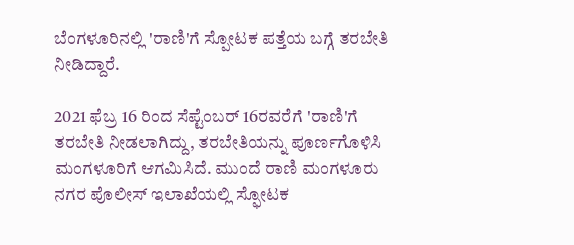ಬೆಂಗಳೂರಿನಲ್ಲಿ 'ರಾಣಿ'ಗೆ ಸ್ಪೋಟಕ ಪತ್ತೆಯ ಬಗ್ಗೆ ತರಬೇತಿ ನೀಡಿದ್ದಾರೆ.

2021 ಫೆಬ್ರ 16 ರಿಂದ ಸೆಪ್ಟೆಂಬರ್ 16ರವರೆಗೆ 'ರಾಣಿ'ಗೆ ತರಬೇತಿ ನೀಡಲಾಗಿದ್ದು, ತರಬೇತಿಯನ್ನು ಪೂರ್ಣಗೊಳಿಸಿ ಮಂಗಳೂರಿಗೆ ಆಗಮಿಸಿದೆ. ಮುಂದೆ ರಾಣಿ ಮಂಗಳೂರು ನಗರ ಪೊಲೀಸ್ ಇಲಾಖೆಯಲ್ಲಿ ಸ್ಫೋಟಕ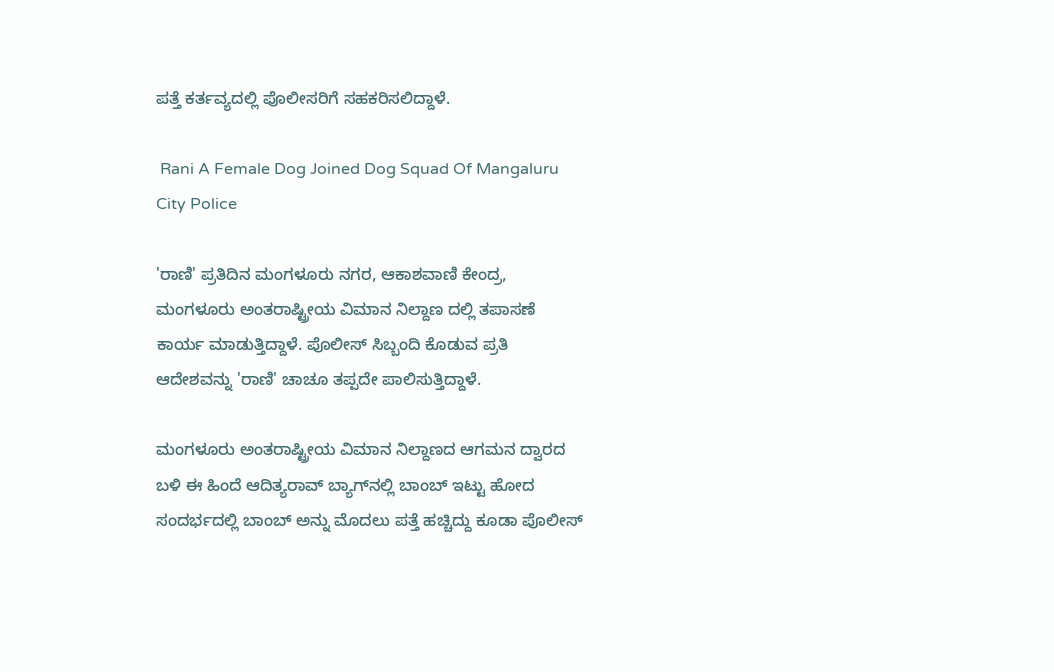ಪತ್ತೆ ಕರ್ತವ್ಯದಲ್ಲಿ ಪೊಲೀಸರಿಗೆ ಸಹಕರಿಸಲಿದ್ದಾಳೆ.

 Rani A Female Dog Joined Dog Squad Of Mangaluru City Police

'ರಾಣಿ' ಪ್ರತಿದಿನ ಮಂಗಳೂರು ನಗರ, ಆಕಾಶವಾಣಿ ಕೇಂದ್ರ, ಮಂಗಳೂರು ಅಂತರಾಷ್ಟ್ರೀಯ ವಿಮಾನ ನಿಲ್ದಾಣ ದಲ್ಲಿ ತಪಾಸಣೆ ಕಾರ್ಯ ಮಾಡುತ್ತಿದ್ದಾಳೆ. ಪೊಲೀಸ್ ಸಿಬ್ಬಂದಿ ಕೊಡುವ ಪ್ರತಿ ಆದೇಶವನ್ನು 'ರಾಣಿ' ಚಾಚೂ ತಪ್ಪದೇ ಪಾಲಿಸುತ್ತಿದ್ದಾಳೆ.

ಮಂಗಳೂರು ಅಂತರಾಷ್ಟ್ರೀಯ ವಿಮಾನ ನಿಲ್ದಾಣದ ಆಗಮನ ದ್ವಾರದ ಬಳಿ ಈ ಹಿಂದೆ ಆದಿತ್ಯರಾವ್ ಬ್ಯಾಗ್‌ನಲ್ಲಿ ಬಾಂಬ್ ಇಟ್ಟು ಹೋದ ಸಂದರ್ಭದಲ್ಲಿ ಬಾಂಬ್ ಅನ್ನು ಮೊದಲು ಪತ್ತೆ ಹಚ್ಚಿದ್ದು ಕೂಡಾ ಪೊಲೀಸ್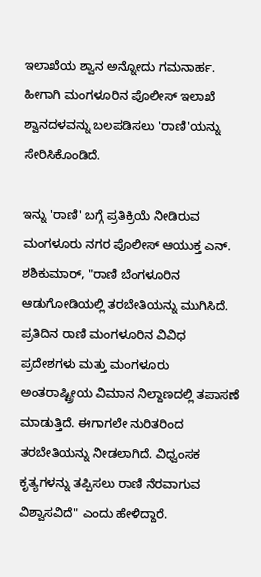ಇಲಾಖೆಯ ಶ್ವಾನ ಅನ್ನೋದು ಗಮನಾರ್ಹ. ಹೀಗಾಗಿ ಮಂಗಳೂರಿನ ಪೊಲೀಸ್ ಇಲಾಖೆ ಶ್ವಾನದಳವನ್ನು ಬಲಪಡಿಸಲು 'ರಾಣಿ'ಯನ್ನು ಸೇರಿಸಿಕೊಂಡಿದೆ.

ಇನ್ನು 'ರಾಣಿ' ಬಗ್ಗೆ ಪ್ರತಿಕ್ರಿಯೆ ನೀಡಿರುವ ಮಂಗಳೂರು ನಗರ ಪೊಲೀಸ್ ಆಯುಕ್ತ ಎನ್. ಶಶಿಕುಮಾರ್, "ರಾಣಿ ಬೆಂಗಳೂರಿನ ಆಡುಗೋಡಿಯಲ್ಲಿ ತರಬೇತಿಯನ್ನು ಮುಗಿಸಿದೆ. ಪ್ರತಿದಿನ ರಾಣಿ ಮಂಗಳೂರಿನ ವಿವಿಧ ಪ್ರದೇಶಗಳು ಮತ್ತು ಮಂಗಳೂರು ಅಂತರಾಷ್ಟ್ರೀಯ ವಿಮಾನ ನಿಲ್ದಾಣದಲ್ಲಿ ತಪಾಸಣೆ ಮಾಡುತ್ತಿದೆ. ಈಗಾಗಲೇ ನುರಿತರಿಂದ ತರಬೇತಿಯನ್ನು ನೀಡಲಾಗಿದೆ. ವಿಧ್ವಂಸಕ ಕೃತ್ಯಗಳನ್ನು ತಪ್ಪಿಸಲು ರಾಣಿ ನೆರವಾಗುವ ವಿಶ್ವಾಸವಿದೆ" ಎಂದು ಹೇಳಿದ್ದಾರೆ.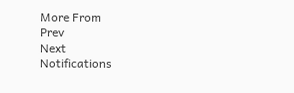More From
Prev
Next
Notifications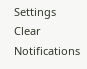Settings
Clear Notifications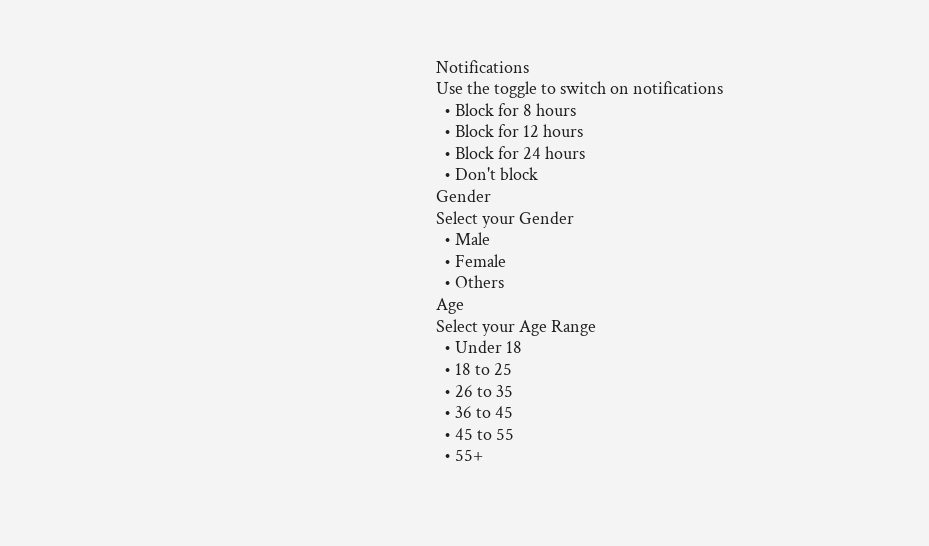Notifications
Use the toggle to switch on notifications
  • Block for 8 hours
  • Block for 12 hours
  • Block for 24 hours
  • Don't block
Gender
Select your Gender
  • Male
  • Female
  • Others
Age
Select your Age Range
  • Under 18
  • 18 to 25
  • 26 to 35
  • 36 to 45
  • 45 to 55
  • 55+